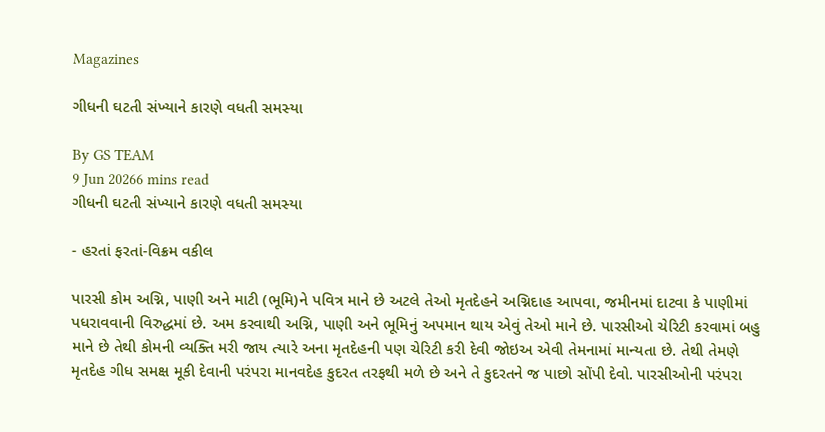Magazines

ગીધની ઘટતી સંખ્યાને કારણે વધતી સમસ્યા

By GS TEAM
9 Jun 20266 mins read
ગીધની ઘટતી સંખ્યાને કારણે વધતી સમસ્યા

- હરતાં ફરતાં-વિક્રમ વકીલ

પારસી કોમ અગ્નિ, પાણી અને માટી (ભૂમિ)ને પવિત્ર માને છે અટલે તેઓ મૃતદેહને અગ્નિદાહ આપવા, જમીનમાં દાટવા કે પાણીમાં પધરાવવાની વિરુદ્ધમાં છે. અમ કરવાથી અગ્નિ, પાણી અને ભૂમિનું અપમાન થાય એવું તેઓ માને છે. પારસીઓ ચેરિટી કરવામાં બહુ માને છે તેથી કોમની વ્યક્તિ મરી જાય ત્યારે અના મૃતદેહની પણ ચેરિટી કરી દેવી જોઇઅ એવી તેમનામાં માન્યતા છે. તેથી તેમણે મૃતદેહ ગીધ સમક્ષ મૂકી દેવાની પરંપરા માનવદેહ કુદરત તરફથી મળે છે અને તે કુદરતને જ પાછો સોંપી દેવો. પારસીઓની પરંપરા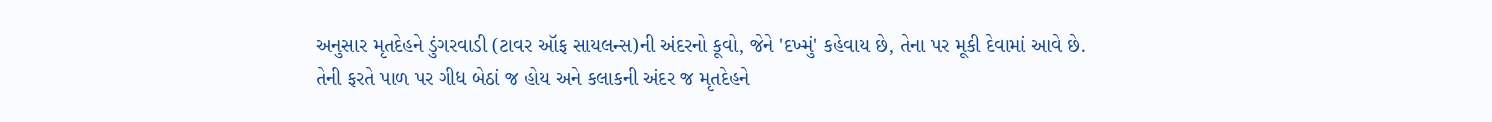અનુસાર મૃતદેહને ડુંગરવાડી (ટાવર ઑફ સાયલન્સ)ની અંદરનો કૂવો, જેને 'દખ્મું' કહેવાય છે, તેના પર મૂકી દેવામાં આવે છે. તેની ફરતે પાળ પર ગીધ બેઠાં જ હોય અને કલાકની અંદર જ મૃતદેહને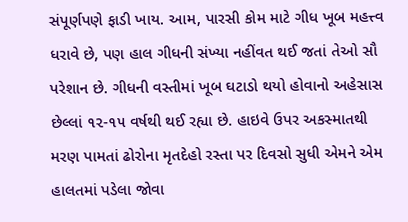સંપૂર્ણપણે ફાડી ખાય. આમ, પારસી કોમ માટે ગીધ ખૂબ મહત્ત્વ ધરાવે છે, પણ હાલ ગીધની સંખ્યા નહીંવત થઈ જતાં તેઓ સૌ પરેશાન છે. ગીધની વસ્તીમાં ખૂબ ઘટાડો થયો હોવાનો અહેસાસ છેલ્લાં ૧૨-૧૫ વર્ષથી થઈ રહ્યા છે. હાઇવે ઉપર અકસ્માતથી મરણ પામતાં ઢોરોના મૃતદેહો રસ્તા પર દિવસો સુધી એમને એમ હાલતમાં પડેલા જોવા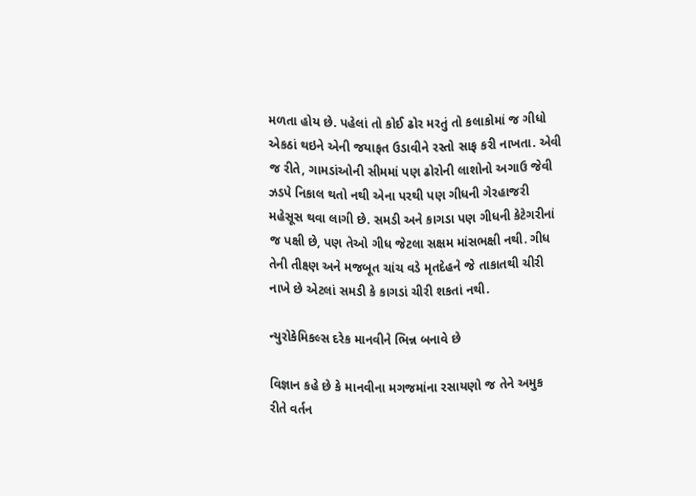મળતા હોય છે. પહેલાં તો કોઈ ઢોર મરતું તો કલાકોમાં જ ગીધો એકઠાં થઇને એની જયાફત ઉડાવીને રસ્તો સાફ કરી નાખતા. એવી જ રીતે, ગામડાંઓની સીમમાં પણ ઢોરોની લાશોનો અગાઉ જેવી ઝડપે નિકાલ થતો નથી એના પરથી પણ ગીધની ગેરહાજરી મહેસૂસ થવા લાગી છે. સમડી અને કાગડા પણ ગીધની કેટેગરીનાં જ પક્ષી છે, પણ તેઓ ગીધ જેટલા સક્ષમ માંસભક્ષી નથી. ગીધ તેની તીક્ષ્ણ અને મજબૂત ચાંચ વડે મૃતદેહને જે તાકાતથી ચીરી નાખે છે એટલાં સમડી કે કાગડાં ચીરી શકતાં નથી.

ન્યુરોકેમિકલ્સ દરેક માનવીને ભિન્ન બનાવે છે

વિજ્ઞાન કહે છે કે માનવીના મગજમાંના રસાયણો જ તેને અમુક રીતે વર્તન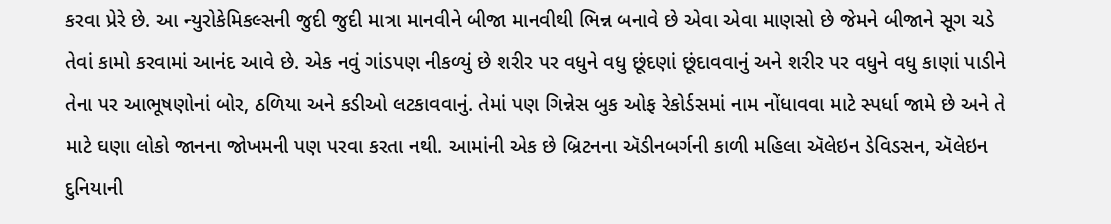કરવા પ્રેરે છે. આ ન્યુરોકેમિકલ્સની જુદી જુદી માત્રા માનવીને બીજા માનવીથી ભિન્ન બનાવે છે એવા એવા માણસો છે જેમને બીજાને સૂગ ચડે તેવાં કામો કરવામાં આનંદ આવે છે. એક નવું ગાંડપણ નીકળ્યું છે શરીર પર વધુને વધુ છૂંદણાં છૂંદાવવાનું અને શરીર પર વધુને વધુ કાણાં પાડીને તેના પર આભૂષણોનાં બોર, ઠળિયા અને કડીઓ લટકાવવાનું. તેમાં પણ ગિન્નેસ બુક ઓફ રેકોર્ડસમાં નામ નોંધાવવા માટે સ્પર્ધા જામે છે અને તે માટે ઘણા લોકો જાનના જોખમની પણ પરવા કરતા નથી. આમાંની એક છે બ્રિટનના ઍડીનબર્ગની કાળી મહિલા ઍલેઇન ડેવિડસન, ઍલેઇન દુનિયાની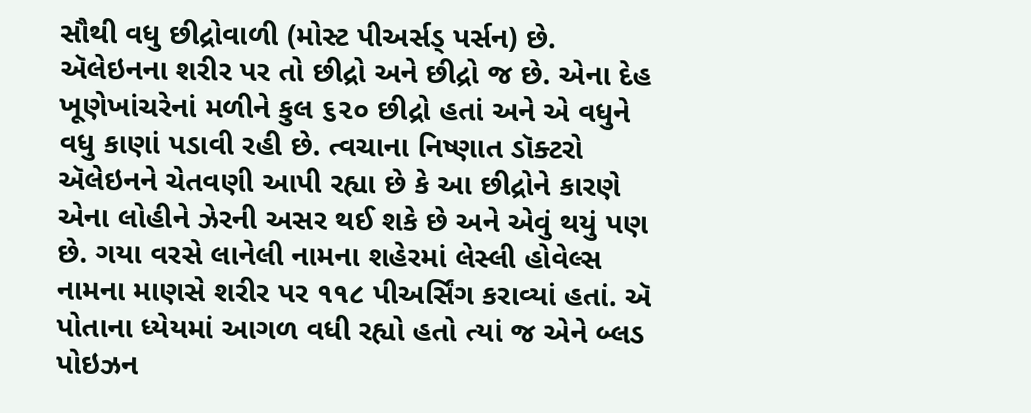સૌથી વધુ છીદ્રોવાળી (મોસ્ટ પીઅર્સડ્ પર્સન) છે. ઍલેઇનના શરીર પર તો છીદ્રો અને છીદ્રો જ છે. એના દેહ ખૂણેખાંચરેનાં મળીને કુલ ૬૨૦ છીદ્રો હતાં અને એ વધુને વધુ કાણાં પડાવી રહી છે. ત્વચાના નિષ્ણાત ડૉક્ટરો ઍલેઇનને ચેતવણી આપી રહ્યા છે કે આ છીદ્રોને કારણે એના લોહીને ઝેરની અસર થઈ શકે છે અને એવું થયું પણ છે. ગયા વરસે લાનેલી નામના શહેરમાં લેસ્લી હોવેલ્સ નામના માણસે શરીર પર ૧૧૮ પીઅર્સિંગ કરાવ્યાં હતાં. ઍ પોતાના ધ્યેયમાં આગળ વધી રહ્યો હતો ત્યાં જ એને બ્લડ પોઇઝન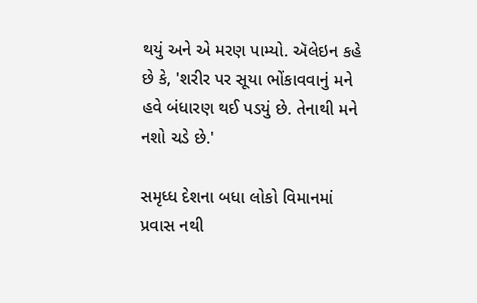થયું અને એ મરણ પામ્યો. ઍલેઇન કહે છે કે, 'શરીર પર સૂયા ભોંકાવવાનું મને હવે બંધારણ થઈ પડયું છે. તેનાથી મને નશો ચડે છે.'

સમૃધ્ધ દેશના બધા લોકો વિમાનમાં પ્રવાસ નથી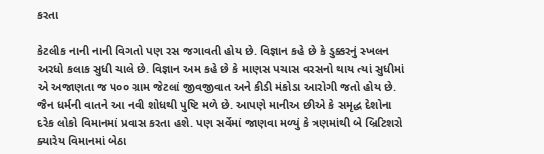કરતા

કેટલીક નાની નાની વિગતો પણ રસ જગાવતી હોય છે. વિજ્ઞાન કહે છે કે ડુક્કરનું સ્ખલન અરધો કલાક સુધી ચાલે છે. વિજ્ઞાન અમ કહે છે કે માણસ પચાસ વરસનો થાય ત્યાં સુધીમાં એ અજાણતા જ ૫૦૦ ગ્રામ જેટલાં જીવજીવાત અને કીડી મંકોડા આરોગી જતો હોય છે. જૈન ધર્મની વાતને આ નવી શોધથી પુષ્ટિ મળે છે. આપણે માનીઅ છીએ કે સમૃદ્ધ દેશોના દરેક લોકો વિમાનમાં પ્રવાસ કરતા હશે. પણ સર્વેમાં જાણવા મળ્યું કે ત્રણમાંથી બે બ્રિટિશરો ક્યારેય વિમાનમાં બેઠા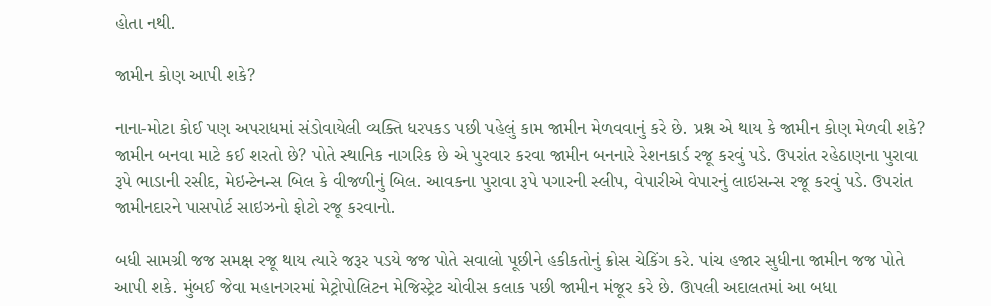હોતા નથી.

જામીન કોણ આપી શકે?

નાના-મોટા કોઈ પણ અપરાધમાં સંડોવાયેલી વ્યક્તિ ધરપકડ પછી પહેલું કામ જામીન મેળવવાનું કરે છે. પ્રશ્ન એ થાય કે જામીન કોણ મેળવી શકે? જામીન બનવા માટે કઈ શરતો છે? પોતે સ્થાનિક નાગરિક છે એ પુરવાર કરવા જામીન બનનારે રેશનકાર્ડ રજૂ કરવું પડે. ઉપરાંત રહેઠાણના પુરાવા રૂપે ભાડાની રસીદ, મેઇન્ટેનન્સ બિલ કે વીજળીનું બિલ. આવકના પુરાવા રૂપે પગારની સ્લીપ, વેપારીએ વેપારનું લાઇસન્સ રજૂ કરવું પડે. ઉપરાંત જામીનદારને પાસપોર્ટ સાઇઝનો ફોટો રજૂ કરવાનો.

બધી સામગ્રી જજ સમક્ષ રજૂ થાય ત્યારે જરૂર પડયે જજ પોતે સવાલો પૂછીને હકીકતોનું ક્રોસ ચેકિંગ કરે. પાંચ હજાર સુધીના જામીન જજ પોતે આપી શકે. મુંબઈ જેવા મહાનગરમાં મેટ્રોપોલિટન મેજિસ્ટ્રેટ ચોવીસ કલાક પછી જામીન મંજૂર કરે છે. ઊપલી અદાલતમાં આ બધા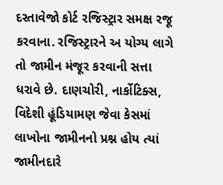દસ્તાવેજો કોર્ટ રજિસ્ટ્રાર સમક્ષ રજૂ કરવાના. રજિસ્ટ્રારને અ યોગ્ય લાગે તો જામીન મંજૂર કરવાની સત્તા ધરાવે છે. દાણચોરી, નાર્કોટિક્સ, વિદેશી હૂંડિયામણ જેવા કેસમાં લાખોના જામીનનો પ્રશ્ન હોય ત્યાં જામીનદારે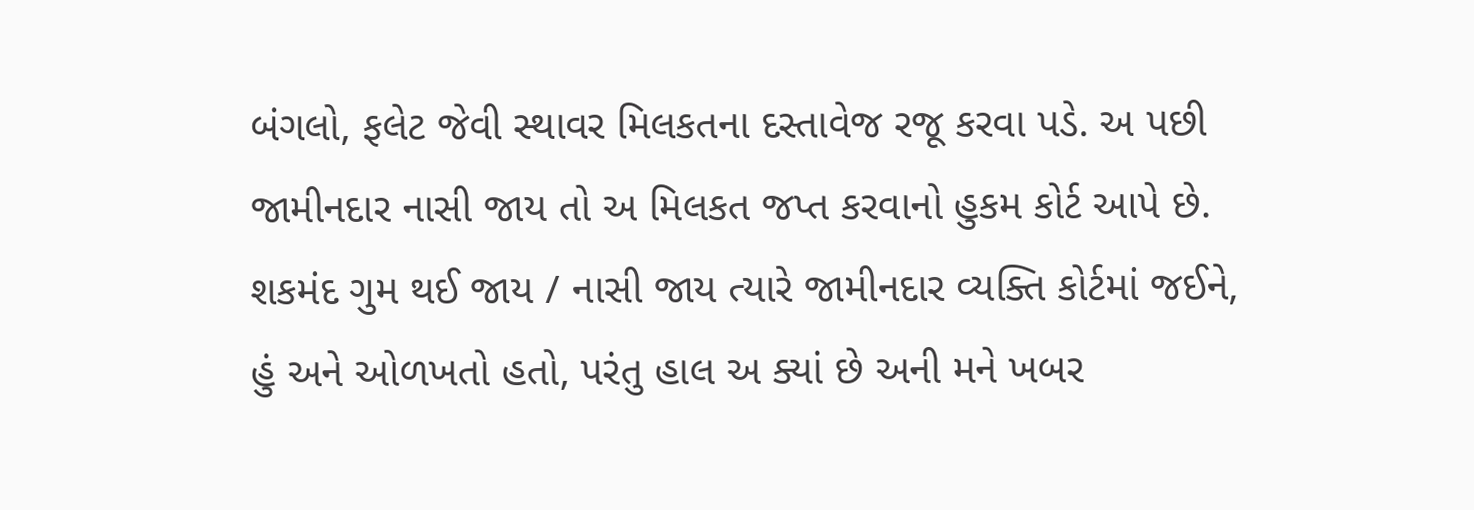બંગલો, ફલેટ જેવી સ્થાવર મિલકતના દસ્તાવેજ રજૂ કરવા પડે. અ પછી જામીનદાર નાસી જાય તો અ મિલકત જપ્ત કરવાનો હુકમ કોર્ટ આપે છે. શકમંદ ગુમ થઈ જાય / નાસી જાય ત્યારે જામીનદાર વ્યક્તિ કોર્ટમાં જઈને, હું અને ઓળખતો હતો, પરંતુ હાલ અ ક્યાં છે અની મને ખબર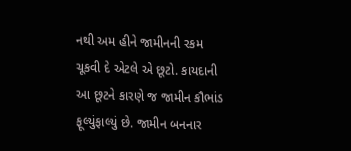નથી અમ હીને જામીનની રકમ ચૂકવી દે એટલે એ છૂટો. કાયદાની આ છૂટને કારણે જ જામીન કૌભાંડ ફૂલ્યુંફાલ્યું છે. જામીન બનનાર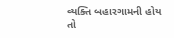વ્યક્તિ બહારગામની હોય તો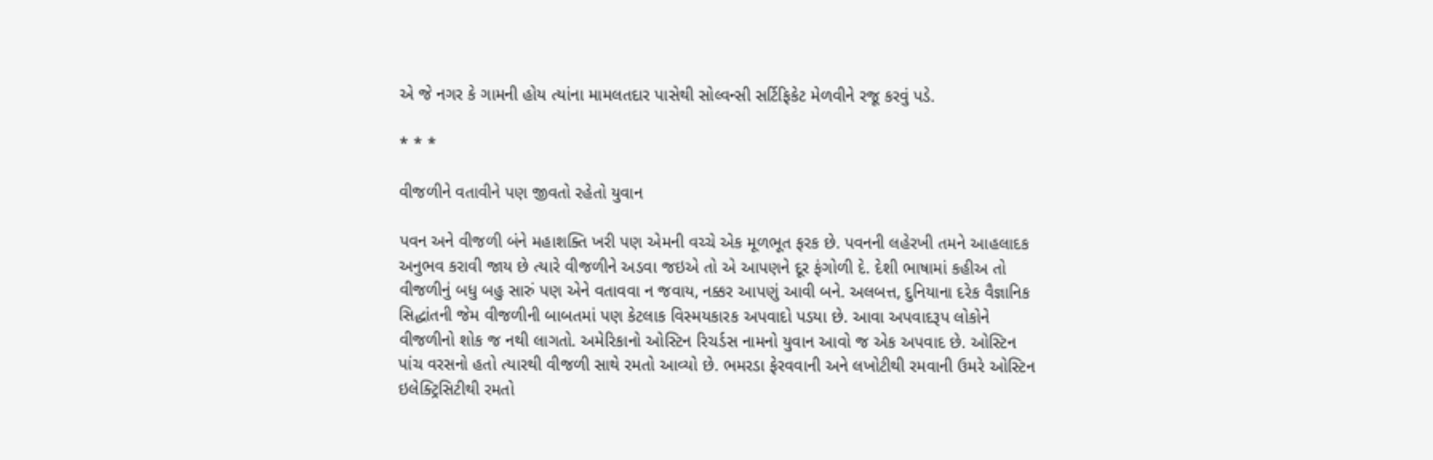એ જે નગર કે ગામની હોય ત્યાંના મામલતદાર પાસેથી સોલ્વન્સી સર્ટિફિકેટ મેળવીને રજૂ કરવું પડે.

* * *

વીજળીને વતાવીને પણ જીવતો રહેતો યુવાન

પવન અને વીજળી બંને મહાશક્તિ ખરી પણ એમની વચ્ચે એક મૂળભૂત ફરક છે. પવનની લહેરખી તમને આહલાદક અનુભવ કરાવી જાય છે ત્યારે વીજળીને અડવા જઇએ તો એ આપણને દૂર ફંગોળી દે. દેશી ભાષામાં કહીઅ તો વીજળીનું બધુ બહુ સારું પણ એને વતાવવા ન જવાય, નક્કર આપણું આવી બને. અલબત્ત, દુનિયાના દરેક વૈજ્ઞાનિક સિદ્ધાંતની જેમ વીજળીની બાબતમાં પણ કેટલાક વિસ્મયકારક અપવાદો પડયા છે. આવા અપવાદરૂપ લોકોને વીજળીનો શોક જ નથી લાગતો. અમેરિકાનો ઓસ્ટિન રિચર્ડસ નામનો યુવાન આવો જ એક અપવાદ છે. ઓસ્ટિન પાંચ વરસનો હતો ત્યારથી વીજળી સાથે રમતો આવ્યો છે. ભમરડા ફેરવવાની અને લખોટીથી રમવાની ઉમરે ઓસ્ટિન ઇલેક્ટ્રિસિટીથી રમતો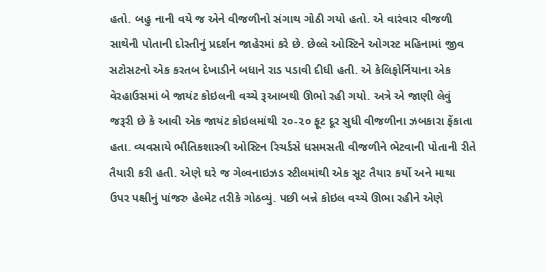હતો. બહુ નાની વયે જ એને વીજળીનો સંગાથ ગોઠી ગયો હતો. એ વારંવાર વીજળી સાથેની પોતાની દોસ્તીનું પ્રદર્શન જાહેરમાં કરે છે. છેલ્લે ઓસ્ટિને ઓગસ્ટ મહિનામાં જીવ સટોસટનો એક કરતબ દેખાડીને બધાને રાડ પડાવી દીધી હતી. એ કેલિફોર્નિયાના એક વેરહાઉસમાં બે જાયંટ કોઇલની વચ્ચે રૂઆબથી ઊભો રહી ગયો. અત્રે એ જાણી લેવું જરૂરી છે કે આવી એક જાયંટ કોઇલમાંથી ૨૦-૨૦ ફૂટ દૂર સુધી વીજળીના ઝબકારા ફેંકાતા હતા. વ્યવસાયે ભૌતિકશાસ્ત્રી ઓસ્ટિન રિચર્ડસે ધસમસતી વીજળીને ભેટવાની પોતાની રીતે તૈયારી કરી હતી. એણે ઘરે જ ગેલ્વનાઇઝડ સ્ટીલમાંથી એક સૂટ તૈયાર કર્યો અને માથા ઉપર પક્ષીનું પાંજરુ હેલ્મેટ તરીકે ગોઠવ્યું. પછી બન્ને કોઇલ વચ્ચે ઊભા રહીને એણે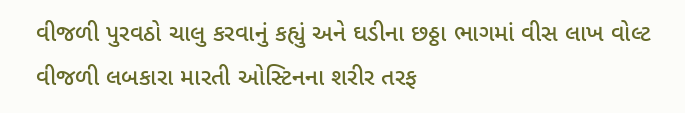વીજળી પુરવઠો ચાલુ કરવાનું કહ્યું અને ઘડીના છઠ્ઠા ભાગમાં વીસ લાખ વોલ્ટ વીજળી લબકારા મારતી ઓસ્ટિનના શરીર તરફ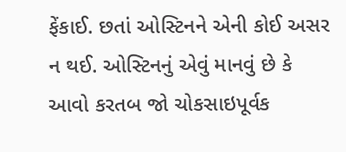ફેંકાઈ. છતાં ઓસ્ટિનને એની કોઈ અસર ન થઈ. ઓસ્ટિનનું એવું માનવું છે કે આવો કરતબ જો ચોકસાઇપૂર્વક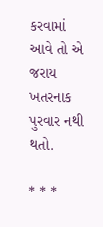કરવામાં આવે તો એ જરાય ખતરનાક પુરવાર નથી થતો.

* * *